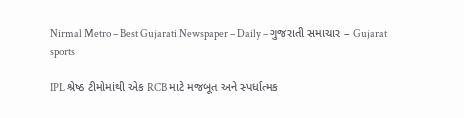Nirmal Metro – Best Gujarati Newspaper – Daily – ગુજરાતી સમાચાર – Gujarat
sports

IPL શ્રેષ્ઠ ટીમોમાંથી એક RCB માટે મજબૂત અને સ્પર્ધાત્મક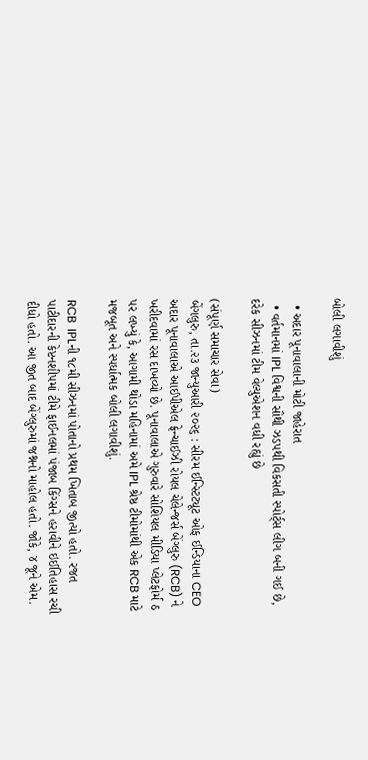બોલી લગાવીશું

  • અદાર પૂનાવાલાની મોટી જાહેરાત
  • વર્તમાનમાં IPL વિશ્વની સૌથી ઝડપથી વિકસતી સ્પોર્ટ્‌સ લીગ બની ગઈ છે, દરેક સીઝનમાં ટીમ વેલ્યુએશન વધી રહ્યું છે

(સંપૂર્ણ સમાચાર સેવા)
બેંગલુરુ, તા.૨૩ જાન્યુઆરી ૨૦૨૬ : સીરમ ઈન્સ્ટિટ્યૂટ ઓફ ઈન્ડિયાના CEO અદાર પૂનાવાલાએ આઈપીએલ ફ્રેન્ચાઈઝી રોયલ ચેલેન્જર્સ બેંગ્લુરુ (RCB) ને ખરીદવામાં રસ દાખવ્યો છે. પૂનાવાલાએ ગુરુવારે સોશિયલ મીડિયા પ્લેટફોર્મ ઠ પર લખ્યું કે, આગામી થોડા મહિનામાં અમે IPL શ્રેષ્ઠ ટીમોમાંથી એક RCB માટે મજબૂત અને સ્પર્ધાત્મક બોલી લગાવીશું.

RCB  IPLની ૧૮મી સીઝનમાં પોતાનો પ્રથમ ખિતાબ જીત્યો હતો. રજત પાટીદારની કેપ્ટનશીપમાં ટીમે ફાઈનલમાં પંજાબ કિંગ્સને હરાવીને ઇઈતિહાસ રચી દીધો હતો. આ જીત બાદ બેંગ્લુરુમાં જશ્નનો માહોલ હતો. જોકે, ૪ જૂને એમ.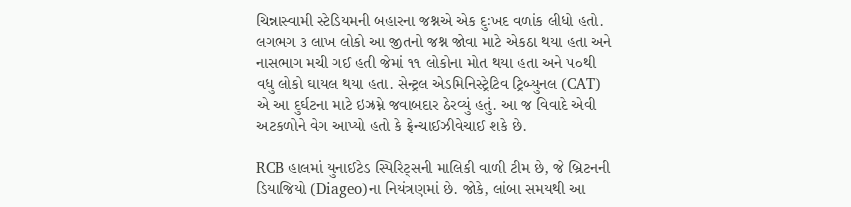ચિન્નાસ્વામી સ્ટેડિયમની બહારના જશ્નએ એક દુઃખદ વળાંક લીધો હતો. લગભગ ૩ લાખ લોકો આ જીતનો જશ્ન જોવા માટે એકઠા થયા હતા અને નાસભાગ મચી ગઈ હતી જેમાં ૧૧ લોકોના મોત થયા હતા અને ૫૦થી વધુ લોકો ઘાયલ થયા હતા. સેન્ટ્રલ એડમિનિસ્ટ્રેટિવ ટ્રિબ્યુનલ (CAT) એ આ દુર્ઘટના માટે ઇઝ્રમ્ને જવાબદાર ઠેરવ્યું હતું. આ જ વિવાદે એવી અટકળોને વેગ આપ્યો હતો કે ફ્રેન્ચાઈઝીવેચાઈ શકે છે.

RCB હાલમાં યુનાઈટેડ સ્પિરિટ્‌સની માલિકી વાળી ટીમ છે, જે બ્રિટનની ડિયાજિયો (Diageo)ના નિયંત્રણમાં છે. જોકે, લાંબા સમયથી આ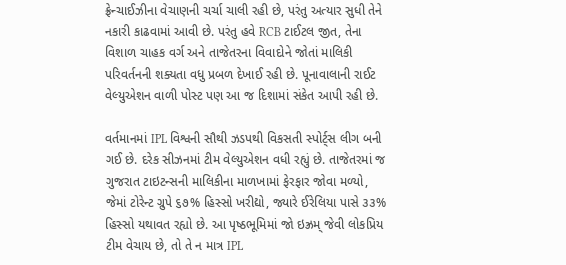ફ્રેન્ચાઈઝીના વેચાણની ચર્ચા ચાલી રહી છે, પરંતુ અત્યાર સુધી તેને નકારી કાઢવામાં આવી છે. પરંતુ હવે RCB ટાઈટલ જીત, તેના વિશાળ ચાહક વર્ગ અને તાજેતરના વિવાદોને જોતાં માલિકી પરિવર્તનની શક્યતા વધુ પ્રબળ દેખાઈ રહી છે. પૂનાવાલાની રાઈટ વેલ્યુએશન વાળી પોસ્ટ પણ આ જ દિશામાં સંકેત આપી રહી છે.

વર્તમાનમાં IPL વિશ્વની સૌથી ઝડપથી વિકસતી સ્પોર્ટ્‌સ લીગ બની ગઈ છે. દરેક સીઝનમાં ટીમ વેલ્યુએશન વધી રહ્યું છે. તાજેતરમાં જ ગુજરાત ટાઇટન્સની માલિકીના માળખામાં ફેરફાર જોવા મળ્યો, જેમાં ટોરેન્ટ ગ્રુપે ૬૭% હિસ્સો ખરીદ્યો, જ્યારે ઈરેલિયા પાસે ૩૩% હિસ્સો યથાવત રહ્યો છે. આ પૃષ્ઠભૂમિમાં જો ઇઝ્રમ્ જેવી લોકપ્રિય ટીમ વેચાય છે, તો તે ન માત્ર IPL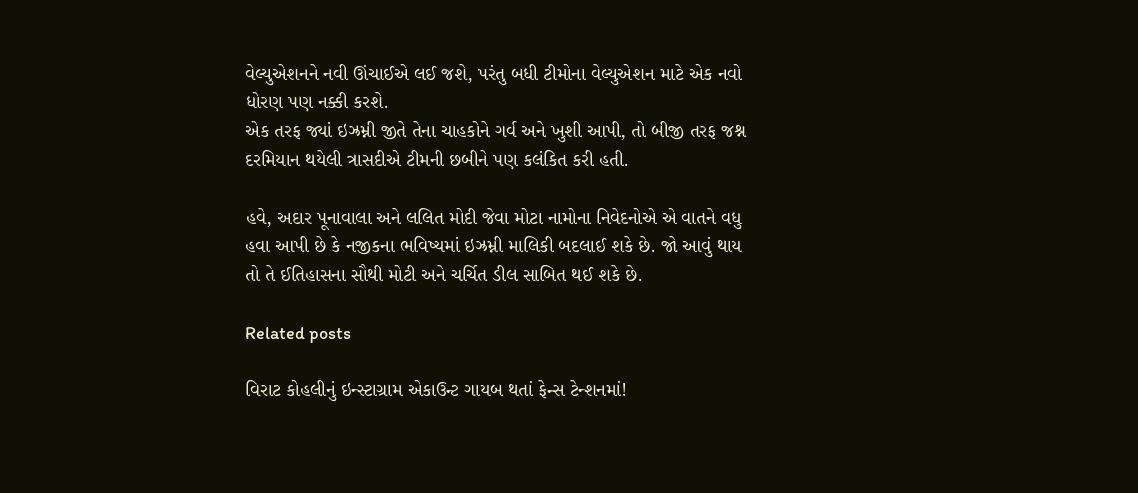વેલ્યુએશનને નવી ઊંચાઈએ લઈ જશે, પરંતુ બધી ટીમોના વેલ્યુએશન માટે એક નવો ધોરણ પણ નક્કી કરશે.
એક તરફ જ્યાં ઇઝ્રમ્ની જીતે તેના ચાહકોને ગર્વ અને ખુશી આપી, તો બીજી તરફ જશ્ન દરમિયાન થયેલી ત્રાસદીએ ટીમની છબીને પણ કલંકિત કરી હતી.

હવે, અદાર પૂનાવાલા અને લલિત મોદી જેવા મોટા નામોના નિવેદનોએ એ વાતને વધુ હવા આપી છે કે નજીકના ભવિષ્યમાં ઇઝ્રમ્ની માલિકી બદલાઈ શકે છે. જો આવું થાય તો તે ઈતિહાસના સૌથી મોટી અને ચર્ચિત ડીલ સાબિત થઈ શકે છે.

Related posts

વિરાટ કોહલીનું ઇન્સ્ટાગ્રામ એકાઉન્ટ ગાયબ થતાં ફેન્સ ટેન્શનમાં!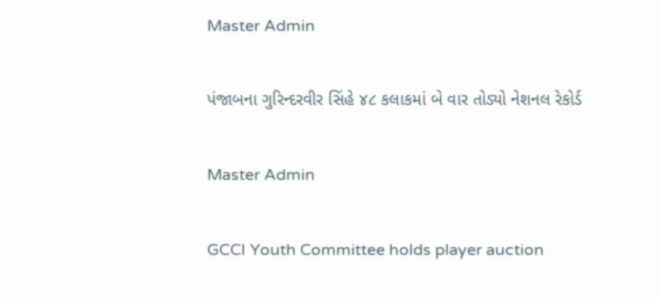Master Admin

પંજાબના ગુરિન્દરવીર સિંહે ૪૮ કલાકમાં બે વાર તોડ્યો નેશનલ રેકોર્ડ

Master Admin

GCCI Youth Committee holds player auction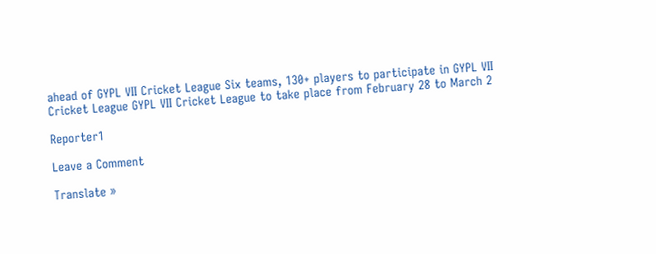ahead of GYPL VII Cricket League Six teams, 130+ players to participate in GYPL VII Cricket League GYPL VII Cricket League to take place from February 28 to March 2

Reporter1

Leave a Comment

Translate »